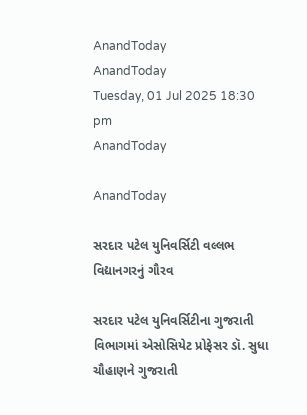AnandToday
AnandToday
Tuesday, 01 Jul 2025 18:30 pm
AnandToday

AnandToday

સરદાર પટેલ યુનિવર્સિટી વલ્લભ વિદ્યાનગરનું ગૌરવ

સરદાર પટેલ યુનિવર્સિટીના ગુજરાતી વિભાગમાં એસોસિયેટ પ્રોફેસર ડૉ. સુધા ચૌહાણને ગુજરાતી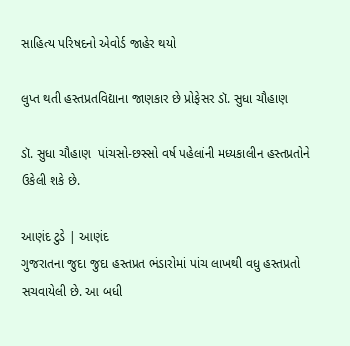સાહિત્ય પરિષદનો એવોર્ડ જાહેર થયો

લુપ્ત થતી હસ્તપ્રતવિદ્યાના જાણકાર છે પ્રોફેસર ડૉ. સુધા ચૌહાણ

ડૉ. સુધા ચૌહાણ  પાંચસો-છસ્સો વર્ષ પહેલાંની મધ્યકાલીન હસ્તપ્રતોને ઉકેલી શકે છે.

આણંદ ટુડે | આણંદ
ગુજરાતના જુદા જુદા હસ્તપ્રત ભંડારોમાં પાંચ લાખથી વધુ હસ્તપ્રતો સચવાયેલી છે. આ બધી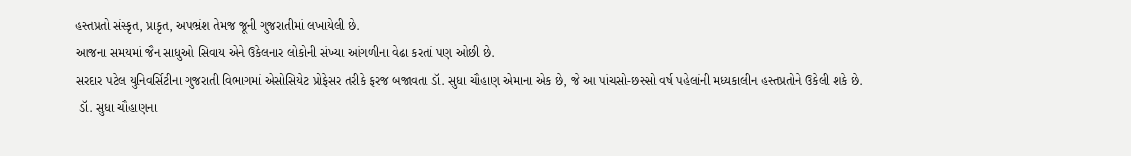હસ્તપ્રતો સંસ્કૃત, પ્રાકૃત, અપભ્રંશ તેમજ જૂની ગુજરાતીમાં લખાયેલી છે.
આજના સમયમાં જૈન સાધુઓ સિવાય એને ઉકેલનાર લોકોની સંખ્યા આંગળીના વેઢા કરતાં પણ ઓછી છે.
સરદાર પટેલ યુનિવર્સિટીના ગુજરાતી વિભાગમાં એસોસિયેટ પ્રોફેસર તરીકે ફરજ બજાવતા ડૉ. સુધા ચૌહાણ એમાના એક છે, જે આ પાંચસો-છસ્સો વર્ષ પહેલાંની મધ્યકાલીન હસ્તપ્રતોને ઉકેલી શકે છે.
 ડૉ. સુધા ચૌહાણના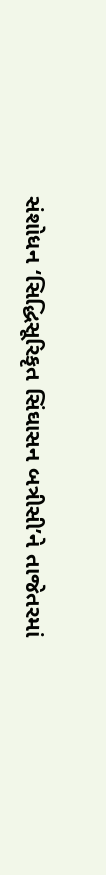સંશોધન ‘સિદ્ધિસૂરિકૃત સિંઘાસન બત્રીસી’ને તાજેતરમાં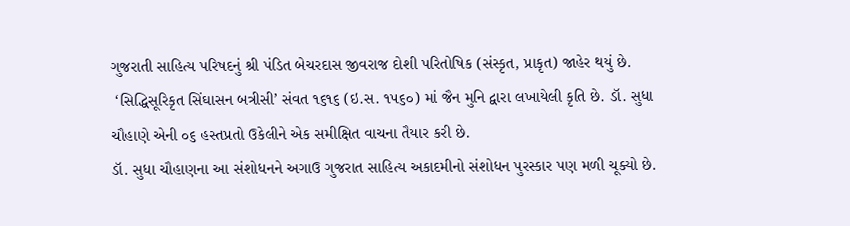ગુજરાતી સાહિત્ય પરિષદનું શ્રી પંડિત બેચરદાસ જીવરાજ દોશી પરિતોષિક (સંસ્કૃત, પ્રાકૃત) જાહેર થયું છે.
 ‘સિદ્ધિસૂરિકૃત સિંઘાસન બત્રીસી’ સંવત ૧૬૧૬ (ઇ.સ. ૧૫૬૦) માં જૈન મુનિ દ્વારા લખાયેલી કૃતિ છે. ડૉ. સુધા ચૌહાણે એની ૦૬ હસ્તપ્રતો ઉકેલીને એક સમીક્ષિત વાચના તૈયાર કરી છે.
ડૉ. સુધા ચૌહાણના આ સંશોધનને અગાઉ ગુજરાત સાહિત્ય અકાદમીનો સંશોધન પુરસ્કાર પણ મળી ચૂક્યો છે.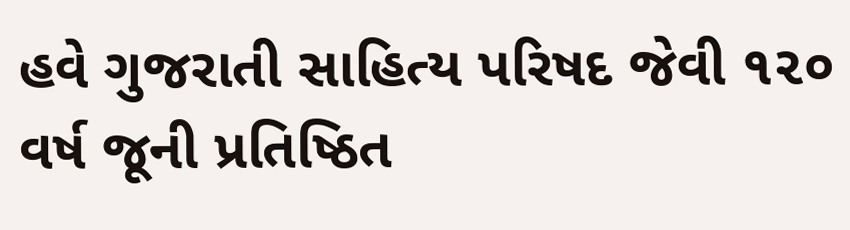હવે ગુજરાતી સાહિત્ય પરિષદ જેવી ૧૨૦ વર્ષ જૂની પ્રતિષ્ઠિત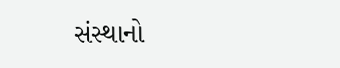સંસ્થાનો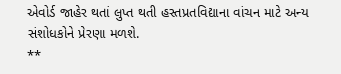એવોર્ડ જાહેર થતાં લુપ્ત થતી હસ્તપ્રતવિદ્યાના વાંચન માટે અન્ય સંશોધકોને પ્રેરણા મળશે.
**